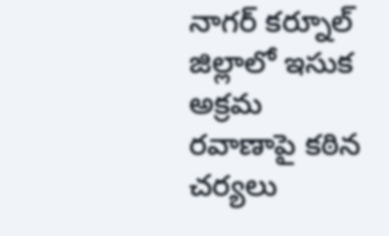నాగర్ కర్నూల్ జిల్లాలో ఇసుక అక్రమ రవాణాపై కఠిన చర్యలు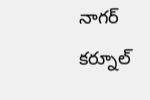నాగర్ కర్నూల్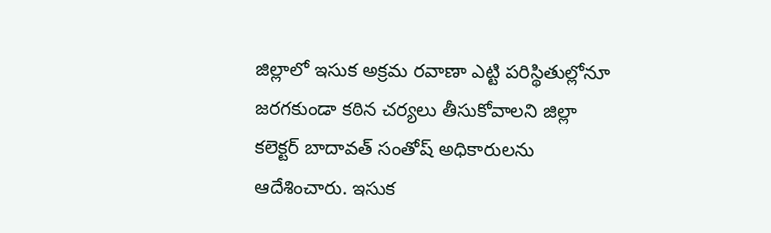జిల్లాలో ఇసుక అక్రమ రవాణా ఎట్టి పరిస్థితుల్లోనూ జరగకుండా కఠిన చర్యలు తీసుకోవాలని జిల్లా కలెక్టర్ బాదావత్ సంతోష్ అధికారులను ఆదేశించారు. ఇసుక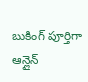బుకింగ్ పూర్తిగా ఆన్లైన్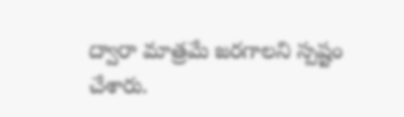ద్వారా మాత్రమే జరగాలని స్పష్టం చేశారు.